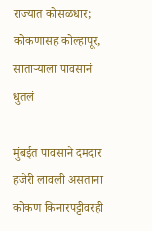राज्यात कोसळधार; कोकणासह कोल्हापूर, साताऱ्याला पावसानं धुतलं

मुंबईत पावसाने दमदार हजेरी लावली असताना कोकण किनारपट्टीवरही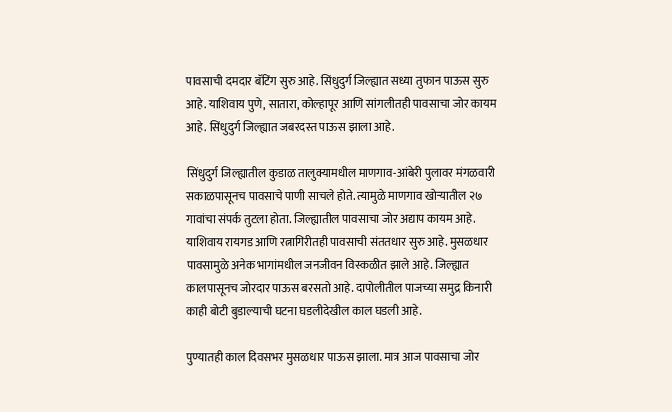पावसाची दमदार बॅटिंग सुरु आहे. सिंधुदुर्ग जिल्ह्यात सध्या तुफान पाऊस सुरु आहे. याशिवाय पुणे, सातारा, कोल्हापूर आणि सांगलीतही पावसाचा जोर कायम आहे. सिंधुदुर्ग जिल्ह्यात जबरदस्त पाऊस झाला आहे.

सिंधुदुर्ग जिल्ह्यातील कुडाळ तालुक्यामधील माणगाव-आंबेरी पुलावर मंगळवारी सकाळपासूनच पावसाचे पाणी साचले होते. त्यामुळे माणगाव खोऱ्यातील २७ गावांचा संपर्क तुटला होता. जिल्ह्यातील पावसाचा जोर अद्याप कायम आहे. याशिवाय रायगड आणि रत्नागिरीतही पावसाची संततधार सुरु आहे. मुसळधार पावसामुळे अनेक भागांमधील जनजीवन विस्कळीत झाले आहे. जिल्ह्यात कालपासूनच जोरदार पाऊस बरसतो आहे. दापोलीतील पाजच्या समुद्र किनारी काही बोटी बुडाल्याची घटना घडलीदेखील काल घडली आहे.

पुण्यातही काल दिवसभर मुसळधार पाऊस झाला. मात्र आज पावसाचा जोर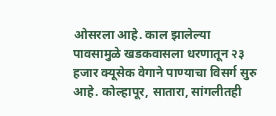ओसरला आहे. काल झालेल्या पावसामुळे खडकवासला धरणातून २३ हजार क्यूसेक वेगाने पाण्याचा विसर्ग सुरु आहे. कोल्हापूर, सातारा, सांगलीतही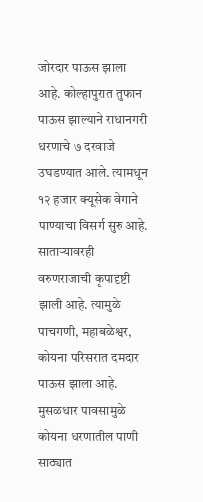जोरदार पाऊस झाला आहे. कोल्हापुरात तुफान पाऊस झाल्याने राधानगरी धरणाचे ७ दरवाजे उघडण्यात आले. त्यामधून १२ हजार क्यूसेक वेगाने पाण्याचा विसर्ग सुरु आहे. साताऱ्यावरही वरुणराजाची कृपादृष्टी झाली आहे. त्यामुळे पाचगणी, महाबळेश्वर, कोयना परिसरात दमदार पाऊस झाला आहे. मुसळधार पावसामुळे कोयना धरणातील पाणी साठ्यात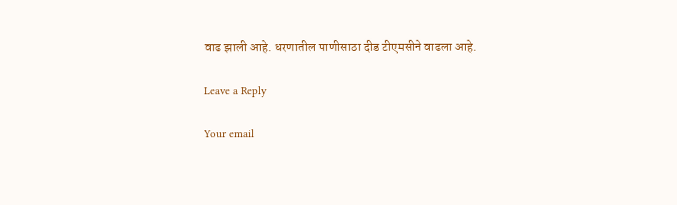वाढ झाली आहे. धरणातील पाणीसाठा दीड टीएमसीने वाढला आहे.

Leave a Reply

Your email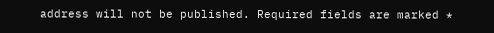address will not be published. Required fields are marked *